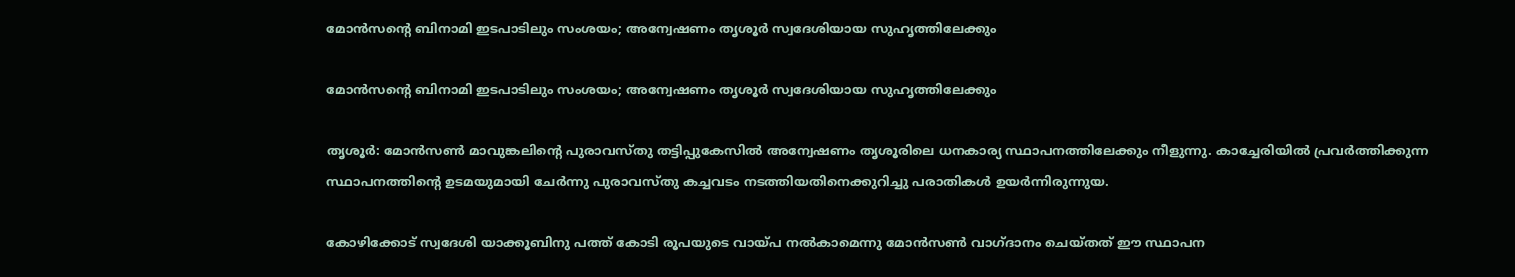മോന്‍സന്റെ ബിനാമി ഇടപാടിലും സംശയം; അന്വേഷണം തൃശൂര്‍ സ്വദേശിയായ സുഹൃത്തിലേക്കും

മോന്‍സന്റെ ബിനാമി ഇടപാടിലും സംശയം; അന്വേഷണം തൃശൂര്‍ സ്വദേശിയായ സുഹൃത്തിലേക്കും

തൃശൂര്‍: മോന്‍സണ്‍ മാവുങ്കലിന്റെ പുരാവസ്തു തട്ടിപ്പുകേസില്‍ അന്വേഷണം തൃശൂരിലെ ധനകാര്യ സ്ഥാപനത്തിലേക്കും നീളുന്നു. കാച്ചേരിയില്‍ പ്രവര്‍ത്തിക്കുന്ന സ്ഥാപനത്തിന്റെ ഉടമയുമായി ചേര്‍ന്നു പുരാവസ്തു കച്ചവടം നടത്തിയതിനെക്കുറിച്ചു പരാതികള്‍ ഉയര്‍ന്നിരുന്നുയ.

കോഴിക്കോട് സ്വദേശി യാക്കൂബിനു പത്ത് കോടി രൂപയുടെ വായ്പ നല്‍കാമെന്നു മോന്‍സണ്‍ വാഗ്ദാനം ചെയ്തത് ഈ സ്ഥാപന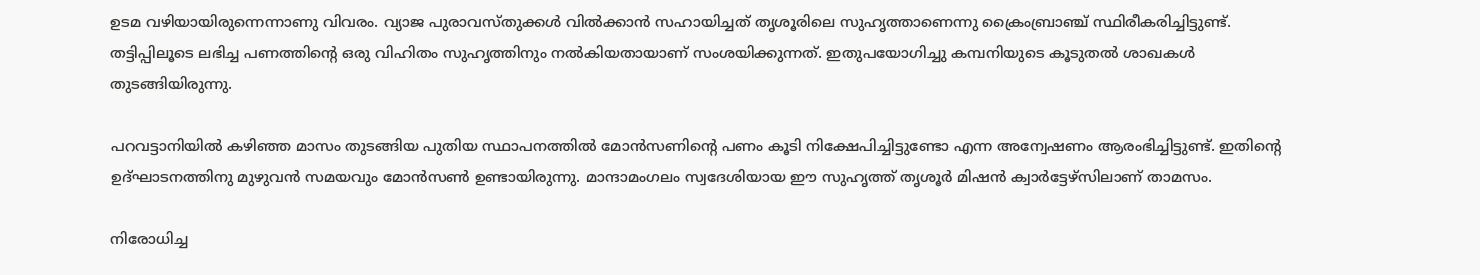ഉടമ വഴിയായിരുന്നെന്നാണു വിവരം. വ്യാജ പുരാവസ്തുക്കള്‍ വില്‍ക്കാന്‍ സഹായിച്ചത് തൃശൂരിലെ സുഹൃത്താണെന്നു ക്രൈംബ്രാഞ്ച് സ്ഥിരീകരിച്ചിട്ടുണ്ട്. തട്ടിപ്പിലൂടെ ലഭിച്ച പണത്തിന്റെ ഒരു വിഹിതം സുഹൃത്തിനും നല്‍കിയതായാണ് സംശയിക്കുന്നത്. ഇതുപയോഗിച്ചു കമ്പനിയുടെ കൂടുതല്‍ ശാഖകള്‍ തുടങ്ങിയിരുന്നു.

പറവട്ടാനിയില്‍ കഴിഞ്ഞ മാസം തുടങ്ങിയ പുതിയ സ്ഥാപനത്തില്‍ മോന്‍സണിന്റെ പണം കൂടി നിക്ഷേപിച്ചിട്ടുണ്ടോ എന്ന അന്വേഷണം ആരംഭിച്ചിട്ടുണ്ട്. ഇതിന്റെ ഉദ്ഘാടനത്തിനു മുഴുവന്‍ സമയവും മോന്‍സണ്‍ ഉണ്ടായിരുന്നു. മാന്ദാമംഗലം സ്വദേശിയായ ഈ സുഹൃത്ത് തൃശൂര്‍ മിഷന്‍ ക്വാര്‍ട്ടേഴ്‌സിലാണ് താമസം.

നിരോധിച്ച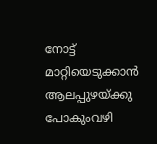നോട്ട് മാറ്റിയെടുക്കാന്‍ ആലപ്പുഴയ്ക്കു പോകുംവഴി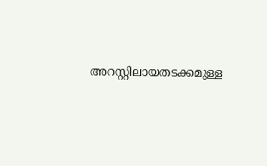അറസ്റ്റിലായതടക്കമുള്ള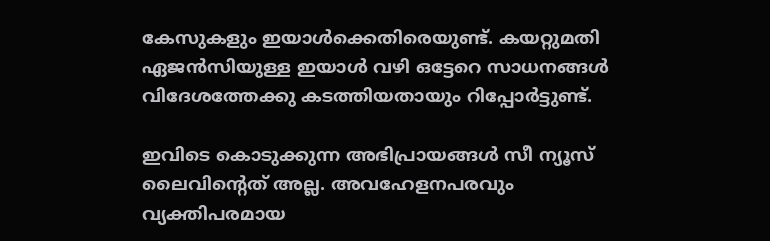കേസുകളും ഇയാള്‍ക്കെതിരെയുണ്ട്. കയറ്റുമതി ഏജന്‍സിയുള്ള ഇയാള്‍ വഴി ഒട്ടേറെ സാധനങ്ങള്‍ വിദേശത്തേക്കു കടത്തിയതായും റിപ്പോര്‍ട്ടുണ്ട്.

ഇവിടെ കൊടുക്കുന്ന അഭിപ്രായങ്ങള്‍ സീ ന്യൂസ് ലൈവിന്റെത് അല്ല. അവഹേളനപരവും വ്യക്തിപരമായ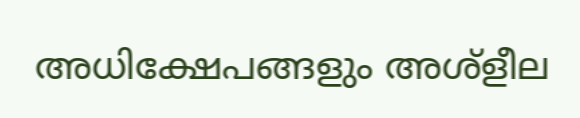അധിക്ഷേപങ്ങളും അശ്‌ളീല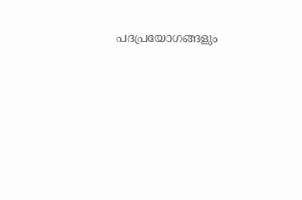പദപ്രയോഗങ്ങളും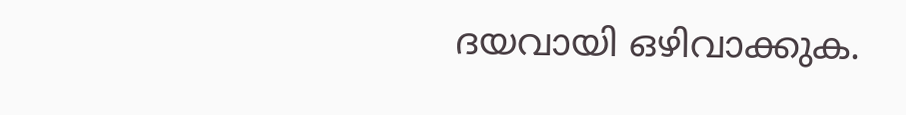ദയവായി ഒഴിവാക്കുക.